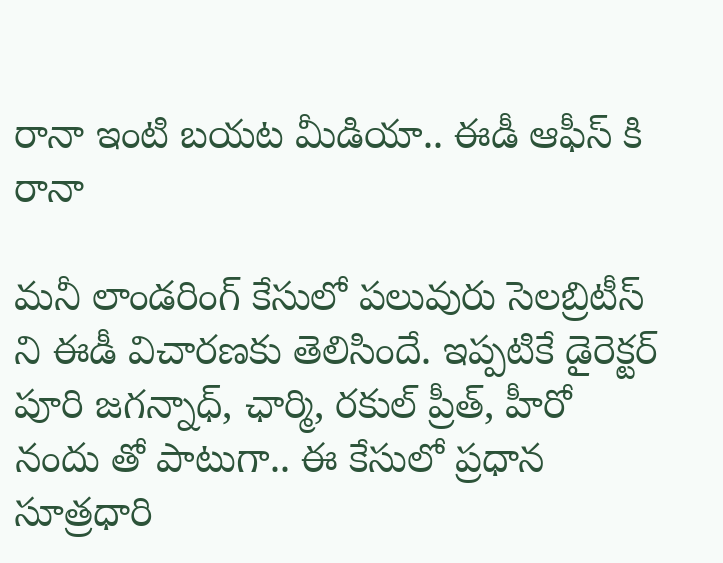రానా ఇంటి బయట మీడియా.. ఈడీ ఆఫీస్ కి రానా

మనీ లాండరింగ్ కేసులో పలువురు సెలబ్రిటీస్ ని ఈడీ విచారణకు తెలిసిందే. ఇప్పటికే డైరెక్టర్ పూరి జగన్నాధ్, ఛార్మి, రకుల్ ప్రీత్, హీరో నందు తో పాటుగా.. ఈ కేసులో ప్రధాన సూత్రధారి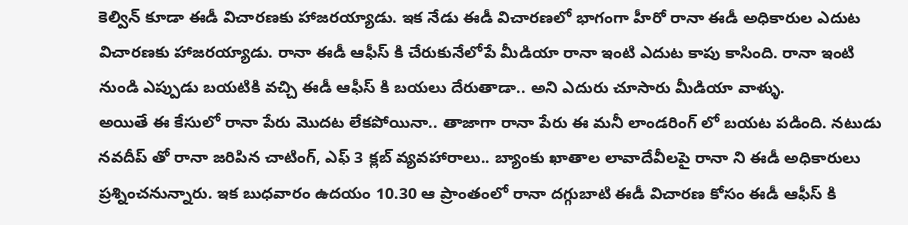కెల్విన్ కూడా ఈడీ విచారణకు హాజరయ్యాడు. ఇక నేడు ఈడీ విచారణలో భాగంగా హీరో రానా ఈడీ అధికారుల ఎదుట విచారణకు హాజరయ్యాడు. రానా ఈడీ ఆఫీస్ కి చేరుకునేలోపే మీడియా రానా ఇంటి ఎదుట కాపు కాసింది. రానా ఇంటి నుండి ఎప్పుడు బయటికి వచ్చి ఈడీ ఆఫీస్ కి బయలు దేరుతాడా.. అని ఎదురు చూసారు మీడియా వాళ్ళు.
అయితే ఈ కేసులో రానా పేరు మొదట లేకపోయినా.. తాజాగా రానా పేరు ఈ మనీ లాండరింగ్ లో బయట పడింది. నటుడు నవదీప్ తో రానా జరిపిన చాటింగ్, ఎఫ్ 3 క్లబ్ వ్యవహారాలు.. బ్యాంకు ఖాతాల లావాదేవీలపై రానా ని ఈడీ అధికారులు ప్రశ్నించనున్నారు. ఇక బుధవారం ఉదయం 10.30 ఆ ప్రాంతంలో రానా దగ్గుబాటి ఈడీ విచారణ కోసం ఈడీ ఆఫీస్ కి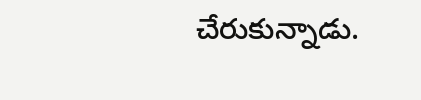చేరుకున్నాడు.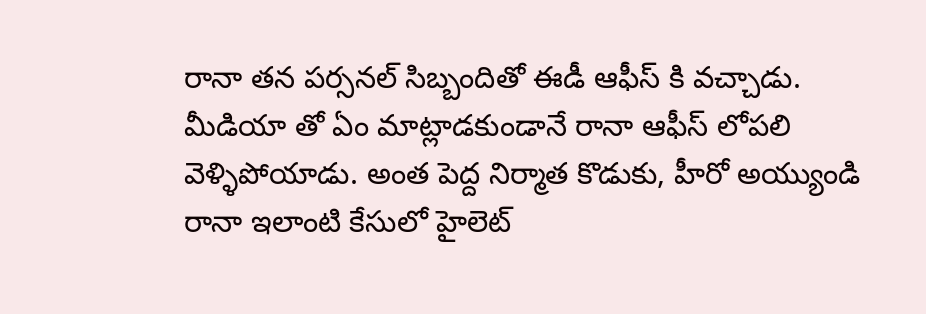రానా తన పర్సనల్ సిబ్బందితో ఈడీ ఆఫీస్ కి వచ్చాడు. మీడియా తో ఏం మాట్లాడకుండానే రానా ఆఫీస్ లోపలి వెళ్ళిపోయాడు. అంత పెద్ద నిర్మాత కొడుకు, హీరో అయ్యుండి రానా ఇలాంటి కేసులో హైలెట్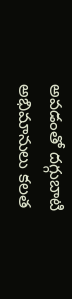అవడంతో దగ్గుబాటి అభిమానులు కలత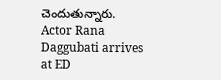చెందుతున్నారు.
Actor Rana Daggubati arrives at ED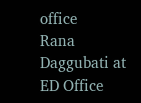office
Rana Daggubati at ED Office